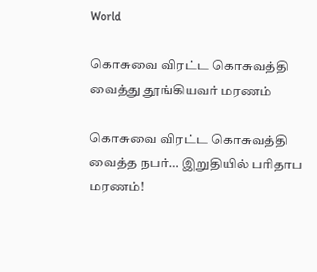World

கொசுவை விரட்ட கொசுவத்தி வைத்து தூங்கியவர் மரணம்

கொசுவை விரட்ட கொசுவத்தி வைத்த நபர்… இறுதியில் பரிதாப மரணம்!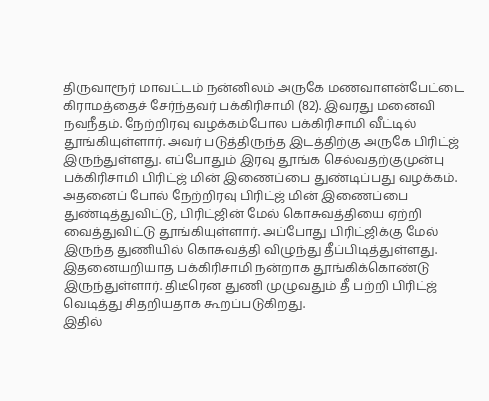திருவாரூர் மாவட்டம் நன்னிலம் அருகே மணவாளன்பேட்டை கிராமத்தைச் சேர்ந்தவர் பக்கிரிசாமி (82). இவரது மனைவி நவநீதம். நேற்றிரவு வழக்கம்போல பக்கிரிசாமி வீட்டில் தூங்கியுள்ளார். அவர் படுத்திருந்த இடத்திற்கு அருகே பிரிட்ஜ் இருந்துள்ளது. எப்போதும் இரவு தூங்க செல்வதற்குமுன்பு பக்கிரிசாமி பிரிட்ஜ் மின் இணைப்பை துண்டிப்பது வழக்கம்.
அதனைப் போல் நேற்றிரவு பிரிட்ஜ் மின் இணைப்பை துண்டித்துவிட்டு, பிரிட்ஜின் மேல் கொசுவத்தியை ஏற்றி வைத்துவிட்டு தூங்கியுள்ளார். அப்போது பிரிட்ஜிக்கு மேல் இருந்த துணியில் கொசுவத்தி விழுந்து தீப்பிடித்துள்ளது. இதனையறியாத பக்கிரிசாமி நன்றாக தூங்கிக்கொண்டு இருந்துள்ளார். திடீரென துணி முழுவதும் தீ பற்றி பிரிட்ஜ் வெடித்து சிதறியதாக கூறப்படுகிறது.
இதில்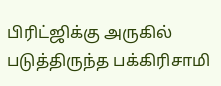பிரிட்ஜிக்கு அருகில் படுத்திருந்த பக்கிரிசாமி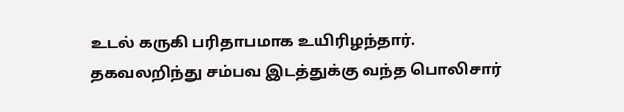உடல் கருகி பரிதாபமாக உயிரிழந்தார். தகவலறிந்து சம்பவ இடத்துக்கு வந்த பொலிசார்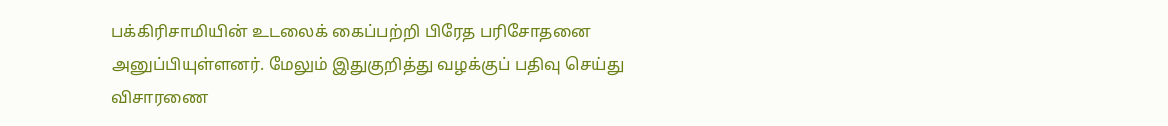பக்கிரிசாமியின் உடலைக் கைப்பற்றி பிரேத பரிசோதனை அனுப்பியுள்ளனர். மேலும் இதுகுறித்து வழக்குப் பதிவு செய்து விசாரணை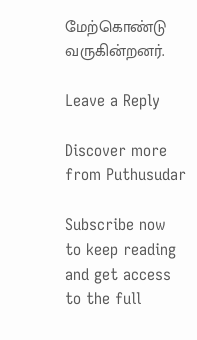மேற்கொண்டு வருகின்றனர்.

Leave a Reply

Discover more from Puthusudar

Subscribe now to keep reading and get access to the full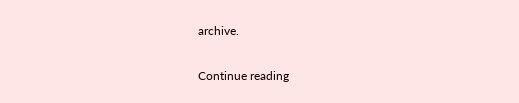archive.

Continue reading